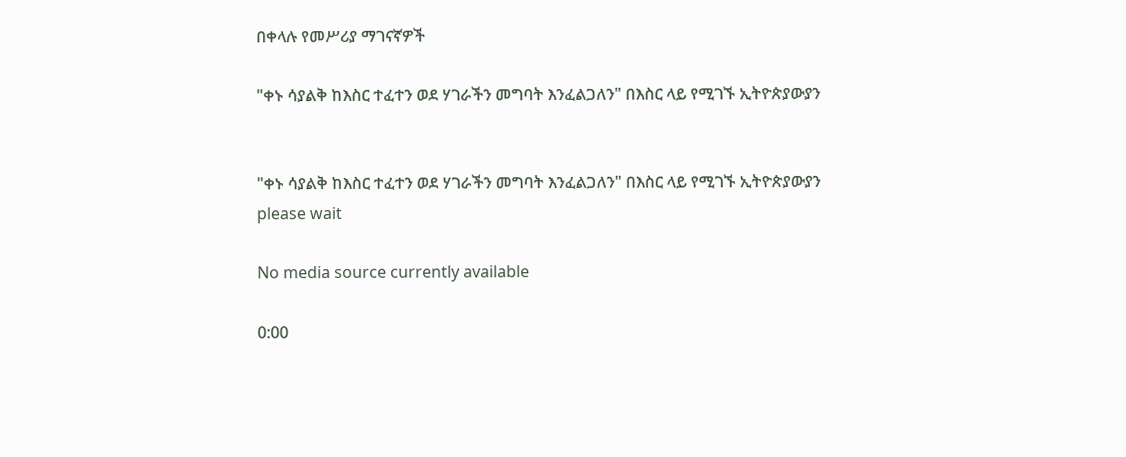በቀላሉ የመሥሪያ ማገናኛዎች

"ቀኑ ሳያልቅ ከእስር ተፈተን ወደ ሃገራችን መግባት እንፈልጋለን" በእስር ላይ የሚገኙ ኢትዮጵያውያን


"ቀኑ ሳያልቅ ከእስር ተፈተን ወደ ሃገራችን መግባት እንፈልጋለን" በእስር ላይ የሚገኙ ኢትዮጵያውያን
please wait

No media source currently available

0:00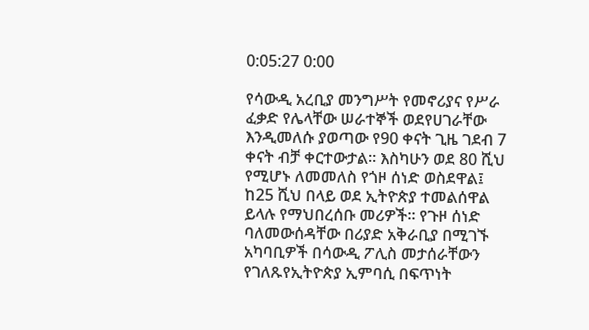0:05:27 0:00

የሳውዲ አረቢያ መንግሥት የመኖሪያና የሥራ ፈቃድ የሌላቸው ሠራተኞች ወደየሀገራቸው እንዲመለሱ ያወጣው የ90 ቀናት ጊዜ ገደብ 7 ቀናት ብቻ ቀርተውታል። እስካሁን ወደ 80 ሺህ የሚሆኑ ለመመለስ የጎዞ ሰነድ ወስደዋል፤ ከ25 ሺህ በላይ ወደ ኢትዮጵያ ተመልሰዋል ይላሉ የማህበረሰቡ መሪዎች። የጉዞ ሰነድ ባለመውሰዳቸው በሪያድ አቅራቢያ በሚገኙ አካባቢዎች በሳውዲ ፖሊስ መታሰራቸውን የገለጹየኢትዮጵያ ኢምባሲ በፍጥነት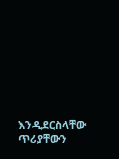እንዲደርስላቸው ጥሪያቸውን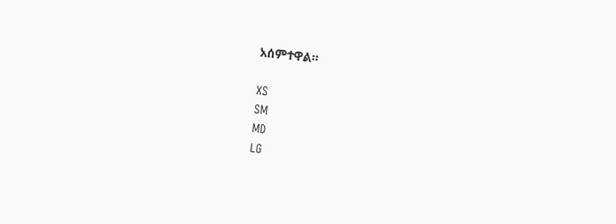አሰምተዋል።

XS
SM
MD
LG